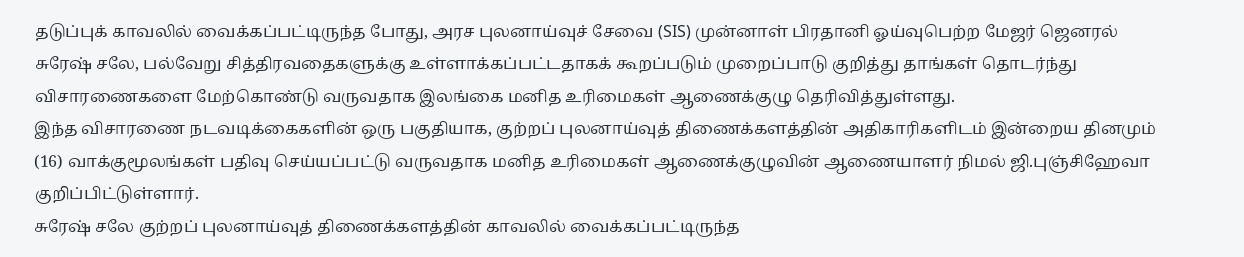தடுப்புக் காவலில் வைக்கப்பட்டிருந்த போது, அரச புலனாய்வுச் சேவை (SIS) முன்னாள் பிரதானி ஓய்வுபெற்ற மேஜர் ஜெனரல் சுரேஷ் சலே, பல்வேறு சித்திரவதைகளுக்கு உள்ளாக்கப்பட்டதாகக் கூறப்படும் முறைப்பாடு குறித்து தாங்கள் தொடர்ந்து விசாரணைகளை மேற்கொண்டு வருவதாக இலங்கை மனித உரிமைகள் ஆணைக்குழு தெரிவித்துள்ளது.
இந்த விசாரணை நடவடிக்கைகளின் ஒரு பகுதியாக, குற்றப் புலனாய்வுத் திணைக்களத்தின் அதிகாரிகளிடம் இன்றைய தினமும் (16) வாக்குமூலங்கள் பதிவு செய்யப்பட்டு வருவதாக மனித உரிமைகள் ஆணைக்குழுவின் ஆணையாளர் நிமல் ஜி.புஞ்சிஹேவா குறிப்பிட்டுள்ளார்.
சுரேஷ் சலே குற்றப் புலனாய்வுத் திணைக்களத்தின் காவலில் வைக்கப்பட்டிருந்த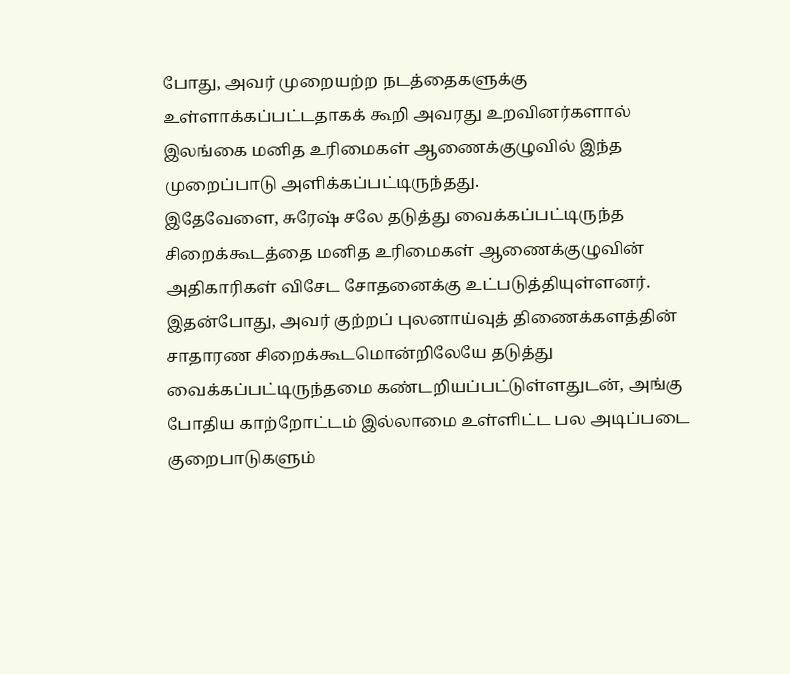போது, அவர் முறையற்ற நடத்தைகளுக்கு உள்ளாக்கப்பட்டதாகக் கூறி அவரது உறவினர்களால் இலங்கை மனித உரிமைகள் ஆணைக்குழுவில் இந்த முறைப்பாடு அளிக்கப்பட்டிருந்தது.
இதேவேளை, சுரேஷ் சலே தடுத்து வைக்கப்பட்டிருந்த சிறைக்கூடத்தை மனித உரிமைகள் ஆணைக்குழுவின் அதிகாரிகள் விசேட சோதனைக்கு உட்படுத்தியுள்ளனர்.
இதன்போது, அவர் குற்றப் புலனாய்வுத் திணைக்களத்தின் சாதாரண சிறைக்கூடமொன்றிலேயே தடுத்து வைக்கப்பட்டிருந்தமை கண்டறியப்பட்டுள்ளதுடன், அங்கு போதிய காற்றோட்டம் இல்லாமை உள்ளிட்ட பல அடிப்படை குறைபாடுகளும்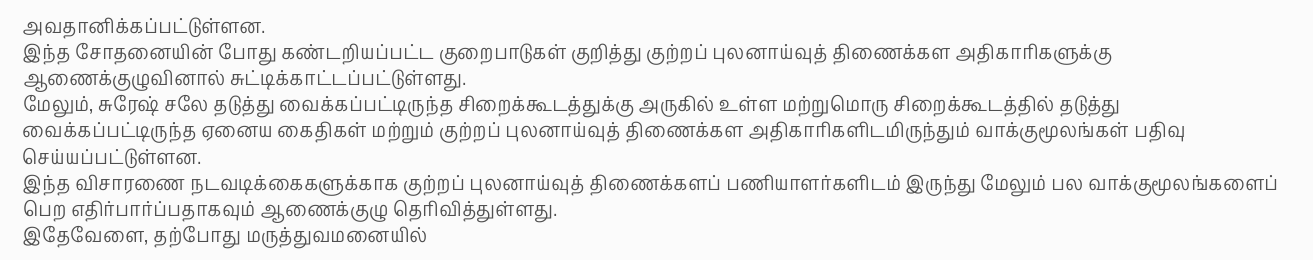அவதானிக்கப்பட்டுள்ளன.
இந்த சோதனையின் போது கண்டறியப்பட்ட குறைபாடுகள் குறித்து குற்றப் புலனாய்வுத் திணைக்கள அதிகாரிகளுக்கு ஆணைக்குழுவினால் சுட்டிக்காட்டப்பட்டுள்ளது.
மேலும், சுரேஷ் சலே தடுத்து வைக்கப்பட்டிருந்த சிறைக்கூடத்துக்கு அருகில் உள்ள மற்றுமொரு சிறைக்கூடத்தில் தடுத்து வைக்கப்பட்டிருந்த ஏனைய கைதிகள் மற்றும் குற்றப் புலனாய்வுத் திணைக்கள அதிகாரிகளிடமிருந்தும் வாக்குமூலங்கள் பதிவு செய்யப்பட்டுள்ளன.
இந்த விசாரணை நடவடிக்கைகளுக்காக குற்றப் புலனாய்வுத் திணைக்களப் பணியாளர்களிடம் இருந்து மேலும் பல வாக்குமூலங்களைப் பெற எதிர்பார்ப்பதாகவும் ஆணைக்குழு தெரிவித்துள்ளது.
இதேவேளை, தற்போது மருத்துவமனையில்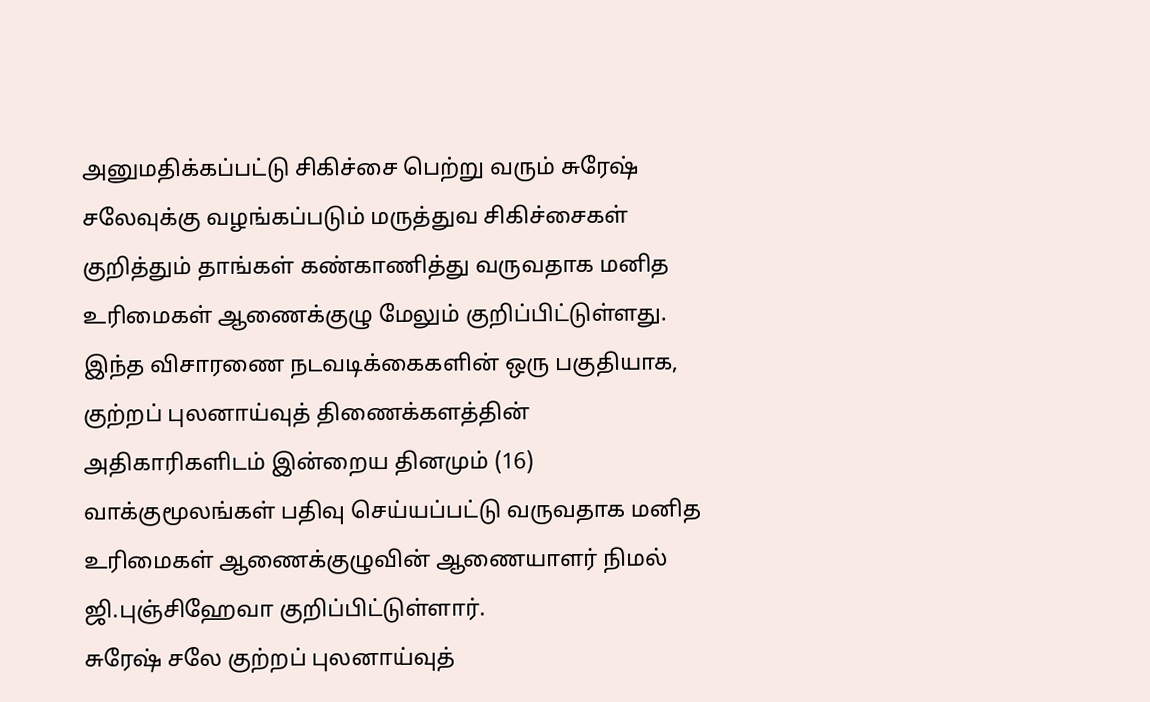அனுமதிக்கப்பட்டு சிகிச்சை பெற்று வரும் சுரேஷ் சலேவுக்கு வழங்கப்படும் மருத்துவ சிகிச்சைகள் குறித்தும் தாங்கள் கண்காணித்து வருவதாக மனித உரிமைகள் ஆணைக்குழு மேலும் குறிப்பிட்டுள்ளது.
இந்த விசாரணை நடவடிக்கைகளின் ஒரு பகுதியாக, குற்றப் புலனாய்வுத் திணைக்களத்தின் அதிகாரிகளிடம் இன்றைய தினமும் (16) வாக்குமூலங்கள் பதிவு செய்யப்பட்டு வருவதாக மனித உரிமைகள் ஆணைக்குழுவின் ஆணையாளர் நிமல் ஜி.புஞ்சிஹேவா குறிப்பிட்டுள்ளார்.
சுரேஷ் சலே குற்றப் புலனாய்வுத்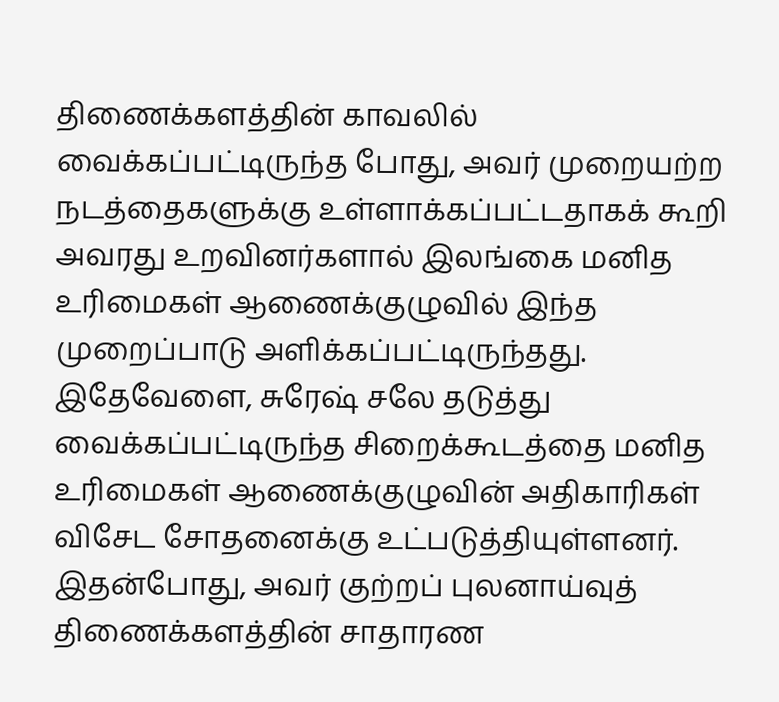திணைக்களத்தின் காவலில் வைக்கப்பட்டிருந்த போது, அவர் முறையற்ற நடத்தைகளுக்கு உள்ளாக்கப்பட்டதாகக் கூறி அவரது உறவினர்களால் இலங்கை மனித உரிமைகள் ஆணைக்குழுவில் இந்த முறைப்பாடு அளிக்கப்பட்டிருந்தது.
இதேவேளை, சுரேஷ் சலே தடுத்து வைக்கப்பட்டிருந்த சிறைக்கூடத்தை மனித உரிமைகள் ஆணைக்குழுவின் அதிகாரிகள் விசேட சோதனைக்கு உட்படுத்தியுள்ளனர்.
இதன்போது, அவர் குற்றப் புலனாய்வுத் திணைக்களத்தின் சாதாரண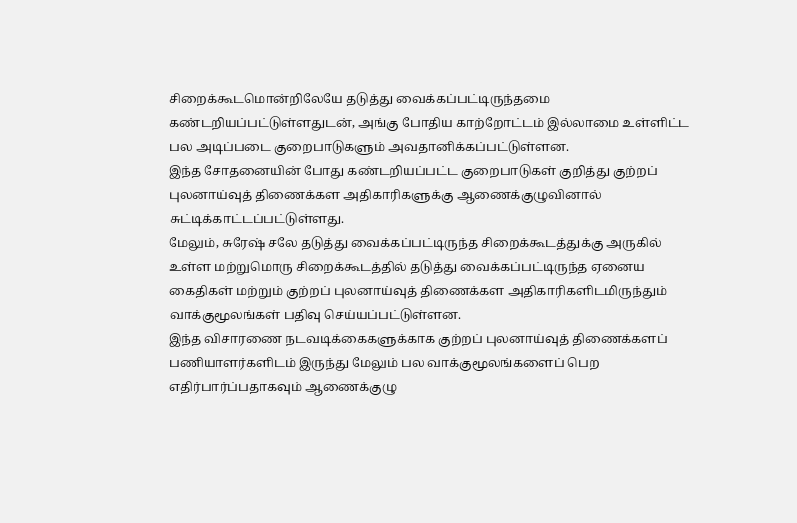சிறைக்கூடமொன்றிலேயே தடுத்து வைக்கப்பட்டிருந்தமை கண்டறியப்பட்டுள்ளதுடன், அங்கு போதிய காற்றோட்டம் இல்லாமை உள்ளிட்ட பல அடிப்படை குறைபாடுகளும் அவதானிக்கப்பட்டுள்ளன.
இந்த சோதனையின் போது கண்டறியப்பட்ட குறைபாடுகள் குறித்து குற்றப் புலனாய்வுத் திணைக்கள அதிகாரிகளுக்கு ஆணைக்குழுவினால் சுட்டிக்காட்டப்பட்டுள்ளது.
மேலும், சுரேஷ் சலே தடுத்து வைக்கப்பட்டிருந்த சிறைக்கூடத்துக்கு அருகில் உள்ள மற்றுமொரு சிறைக்கூடத்தில் தடுத்து வைக்கப்பட்டிருந்த ஏனைய கைதிகள் மற்றும் குற்றப் புலனாய்வுத் திணைக்கள அதிகாரிகளிடமிருந்தும் வாக்குமூலங்கள் பதிவு செய்யப்பட்டுள்ளன.
இந்த விசாரணை நடவடிக்கைகளுக்காக குற்றப் புலனாய்வுத் திணைக்களப் பணியாளர்களிடம் இருந்து மேலும் பல வாக்குமூலங்களைப் பெற எதிர்பார்ப்பதாகவும் ஆணைக்குழு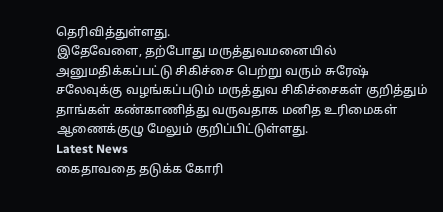தெரிவித்துள்ளது.
இதேவேளை, தற்போது மருத்துவமனையில் அனுமதிக்கப்பட்டு சிகிச்சை பெற்று வரும் சுரேஷ் சலேவுக்கு வழங்கப்படும் மருத்துவ சிகிச்சைகள் குறித்தும் தாங்கள் கண்காணித்து வருவதாக மனித உரிமைகள் ஆணைக்குழு மேலும் குறிப்பிட்டுள்ளது.
Latest News
கைதாவதை தடுக்க கோரி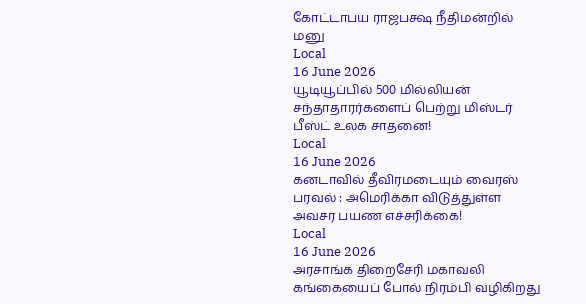கோட்டாபய ராஜபக்ஷ நீதிமன்றில் மனு
Local
16 June 2026
யூடியூப்பில் 500 மில்லியன் சந்தாதாரர்களைப் பெற்று மிஸ்டர் பீஸ்ட் உலக சாதனை!
Local
16 June 2026
கனடாவில் தீவிரமடையும் வைரஸ் பரவல் : அமெரிக்கா விடுத்துள்ள அவசர பயண எச்சரிக்கை!
Local
16 June 2026
அரசாங்க திறைசேரி மகாவலி கங்கையைப் போல் நிரம்பி வழிகிறது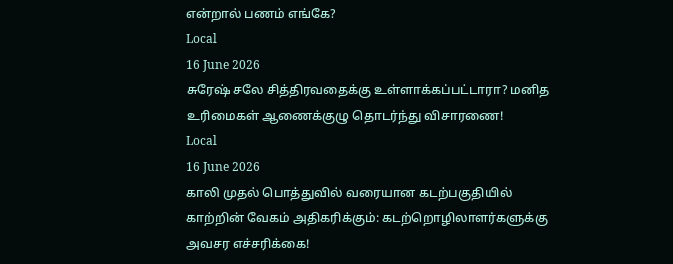என்றால் பணம் எங்கே?
Local
16 June 2026
சுரேஷ் சலே சித்திரவதைக்கு உள்ளாக்கப்பட்டாரா? மனித உரிமைகள் ஆணைக்குழு தொடர்ந்து விசாரணை!
Local
16 June 2026
காலி முதல் பொத்துவில் வரையான கடற்பகுதியில் காற்றின் வேகம் அதிகரிக்கும்: கடற்றொழிலாளர்களுக்கு அவசர எச்சரிக்கை!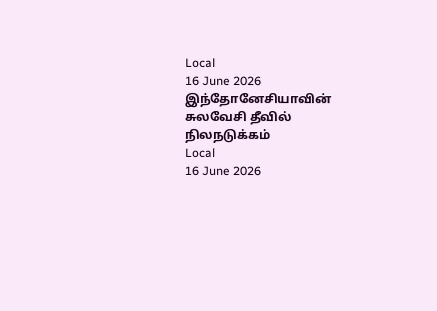Local
16 June 2026
இந்தோனேசியாவின் சுலவேசி தீவில் நிலநடுக்கம்
Local
16 June 2026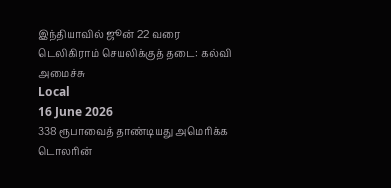இந்தியாவில் ஜூன் 22 வரை டெலிகிராம் செயலிக்குத் தடை: கல்வி அமைச்சு
Local
16 June 2026
338 ரூபாவைத் தாண்டியது அமெரிக்க டொலரின்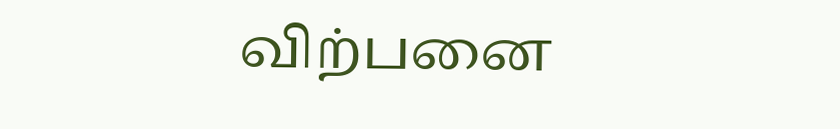விற்பனை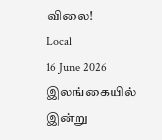விலை!
Local
16 June 2026
இலங்கையில் இன்று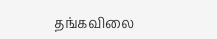தங்கவிலை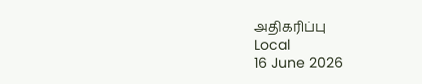அதிகரிப்பு
Local
16 June 2026